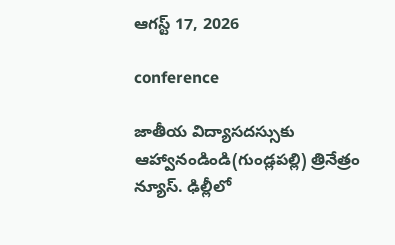ఆగస్ట్ 17, 2026

conference

జాతీయ విద్యాసదస్సుకు ఆహ్వానండిండి(గుండ్లపల్లి) త్రినేత్రం న్యూస్. ఢిల్లీలో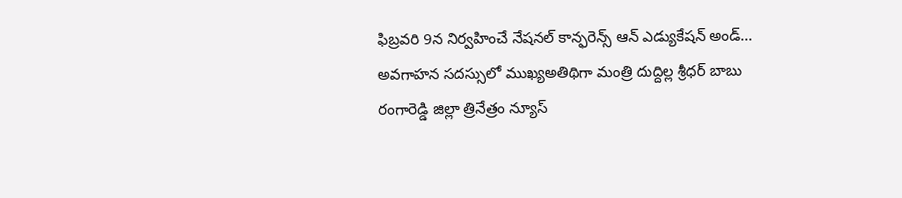ఫిబ్రవరి 9న నిర్వహించే నేషనల్ కాన్ఫరెన్స్ ఆన్ ఎడ్యుకేషన్ అండ్...
అవగాహన సదస్సులో ముఖ్యఅతిథిగా మంత్రి దుద్దిల్ల శ్రీధర్ బాబు రంగారెడ్డి జిల్లా త్రినేత్రం న్యూస్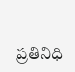ప్రతినిధి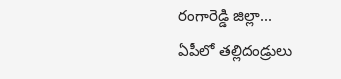రంగారెడ్డి జిల్లా...
ఏపీలో తల్లిదండ్రులు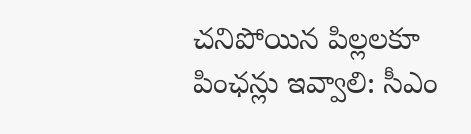చనిపోయిన పిల్లలకూ పింఛన్లు ఇవ్వాలి: సీఎం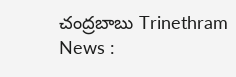చంద్రబాబు Trinethram News :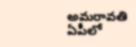అమరావతి ఏపీలో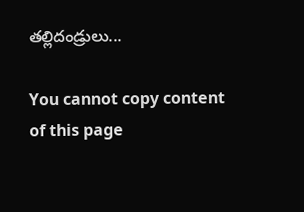తల్లిదండ్రులు...

You cannot copy content of this page